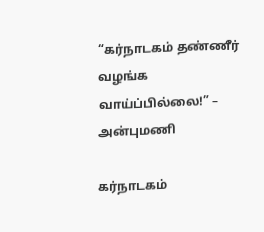“கர்நாடகம் தண்ணீர் வழங்க வாய்ப்பில்லை!” – அன்புமணி

கர்நாடகம்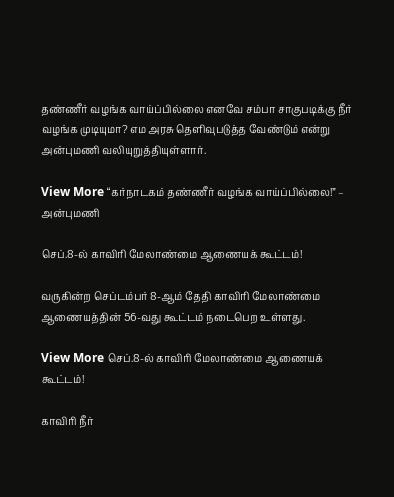தண்ணீர் வழங்க வாய்ப்பில்லை எனவே சம்பா சாகுபடிக்கு நீர் வழங்க முடியுமா? எம அரசு தெளிவுபடுத்த வேண்டும் என்று அன்புமணி வலியுறுத்தியுள்ளார்.

View More “கர்நாடகம் தண்ணீர் வழங்க வாய்ப்பில்லை!” – அன்புமணி

செப்.8-ல் காவிரி மேலாண்மை ஆணையக் கூட்டம்!

வருகின்ற செப்டம்பர் 8-ஆம் தேதி காவிரி மேலாண்மை ஆணையத்தின் 56-வது கூட்டம் நடைபெற உள்ளது.

View More செப்.8-ல் காவிரி மேலாண்மை ஆணையக் கூட்டம்!

காவிரி நீர்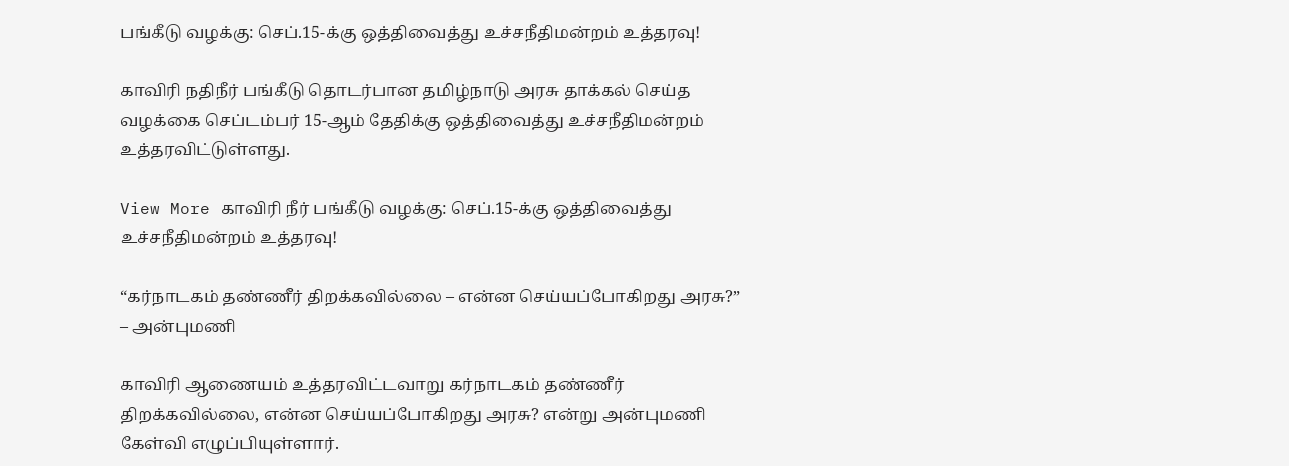பங்கீடு வழக்கு: செப்.15-க்கு ஒத்திவைத்து உச்சநீதிமன்றம் உத்தரவு!

காவிரி நதிநீர் பங்கீடு தொடர்பான தமிழ்நாடு அரசு தாக்கல் செய்த வழக்கை செப்டம்பர் 15-ஆம் தேதிக்கு ஒத்திவைத்து உச்சநீதிமன்றம் உத்தரவிட்டுள்ளது.

View More காவிரி நீர் பங்கீடு வழக்கு: செப்.15-க்கு ஒத்திவைத்து உச்சநீதிமன்றம் உத்தரவு!

“கர்நாடகம் தண்ணீர் திறக்கவில்லை – என்ன செய்யப்போகிறது அரசு?” – அன்புமணி

காவிரி ஆணையம் உத்தரவிட்டவாறு கர்நாடகம் தண்ணீர் திறக்கவில்லை, என்ன செய்யப்போகிறது அரசு? என்று அன்புமணி கேள்வி எழுப்பியுள்ளார்.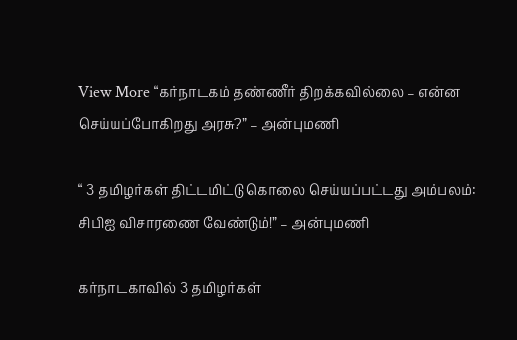View More “கர்நாடகம் தண்ணீர் திறக்கவில்லை – என்ன செய்யப்போகிறது அரசு?” – அன்புமணி

“ 3 தமிழர்கள் திட்டமிட்டு கொலை செய்யப்பட்டது அம்பலம்: சிபிஐ விசாரணை வேண்டும்!” – அன்புமணி

கர்நாடகாவில் 3 தமிழர்கள்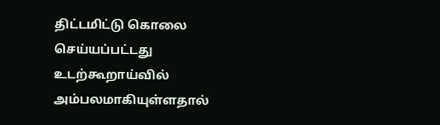திட்டமிட்டு கொலை செய்யப்பட்டது உடற்கூறாய்வில் அம்பலமாகியுள்ளதால்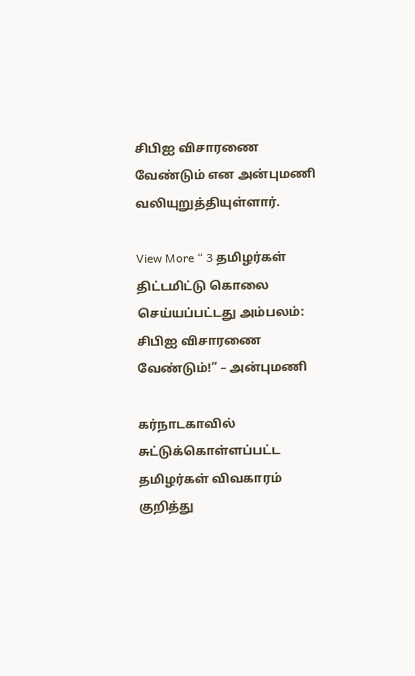சிபிஐ விசாரணை வேண்டும் என அன்புமணி வலியுறுத்தியுள்ளார்.

View More “ 3 தமிழர்கள் திட்டமிட்டு கொலை செய்யப்பட்டது அம்பலம்: சிபிஐ விசாரணை வேண்டும்!” – அன்புமணி

கர்நாடகாவில் சுட்டுக்கொள்ளப்பட்ட தமிழர்கள் விவகாரம் குறித்து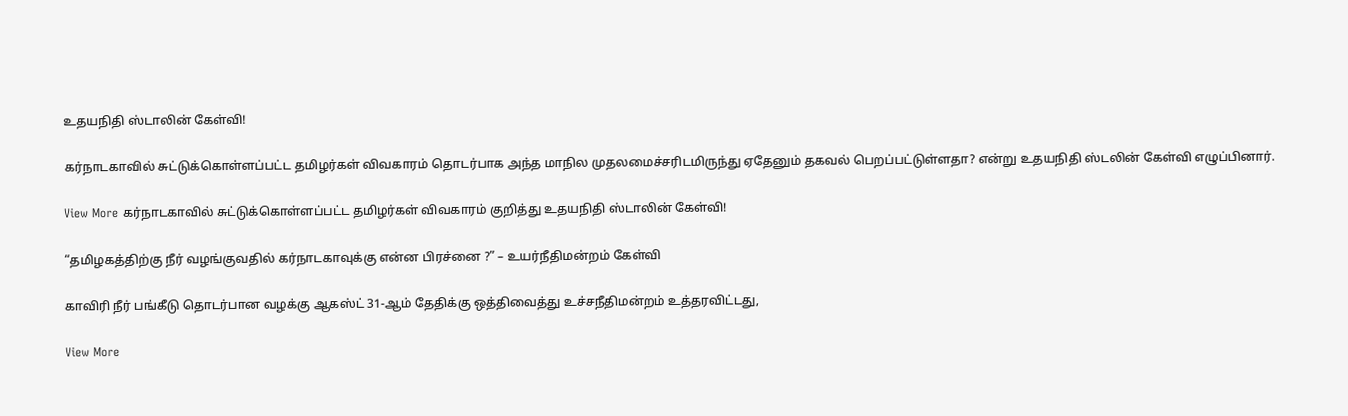உதயநிதி ஸ்டாலின் கேள்வி!

கர்நாடகாவில் சுட்டுக்கொள்ளப்பட்ட தமிழர்கள் விவகாரம் தொடர்பாக அந்த மாநில முதலமைச்சரிடமிருந்து ஏதேனும் தகவல் பெறப்பட்டுள்ளதா? என்று உதயநிதி ஸ்டலின் கேள்வி எழுப்பினார்.

View More கர்நாடகாவில் சுட்டுக்கொள்ளப்பட்ட தமிழர்கள் விவகாரம் குறித்து உதயநிதி ஸ்டாலின் கேள்வி!

“தமிழகத்திற்கு நீர் வழங்குவதில் கர்நாடகாவுக்கு என்ன பிரச்னை ?” – உயர்நீதிமன்றம் கேள்வி

காவிரி நீர் பங்கீடு தொடர்பான வழக்கு ஆகஸ்ட் 31-ஆம் தேதிக்கு ஒத்திவைத்து உச்சநீதிமன்றம் உத்தரவிட்டது,

View More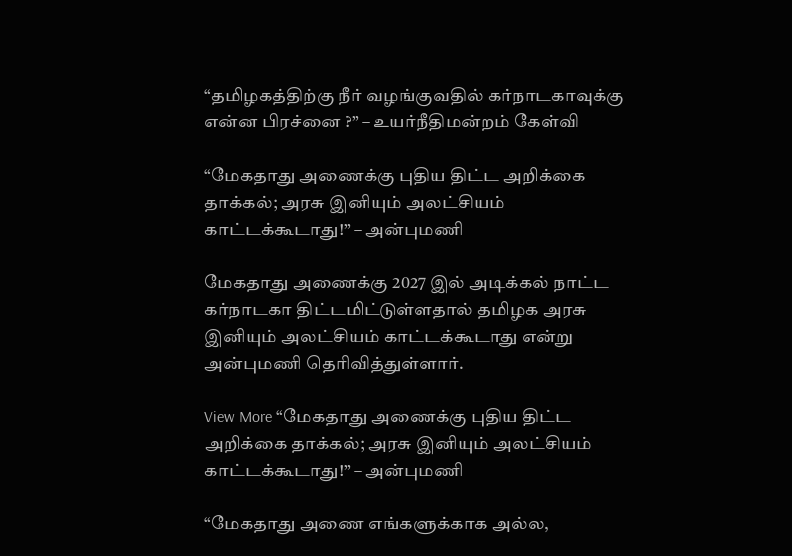“தமிழகத்திற்கு நீர் வழங்குவதில் கர்நாடகாவுக்கு என்ன பிரச்னை ?” – உயர்நீதிமன்றம் கேள்வி

“மேகதாது அணைக்கு புதிய திட்ட அறிக்கை தாக்கல்; அரசு இனியும் அலட்சியம் காட்டக்கூடாது!” – அன்புமணி

மேகதாது அணைக்கு 2027 இல் அடிக்கல் நாட்ட கர்நாடகா திட்டமிட்டுள்ளதால் தமிழக அரசு இனியும் அலட்சியம் காட்டக்கூடாது என்று அன்புமணி தெரிவித்துள்ளார்.

View More “மேகதாது அணைக்கு புதிய திட்ட அறிக்கை தாக்கல்; அரசு இனியும் அலட்சியம் காட்டக்கூடாது!” – அன்புமணி

“மேகதாது அணை எங்களுக்காக அல்ல,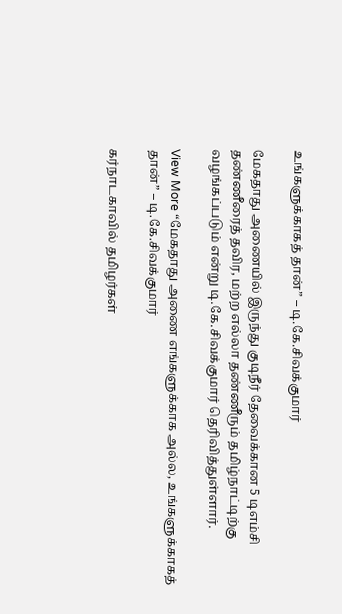உங்களுக்காகத் தான்” – டி.கே.சிவக்குமார்

மேகதாது அணையில் இருந்து குடிநீர் தேவைக்கான 5 டிஎம்சி தண்ணீரைத் தவிர, மற்ற எல்லா தண்ணீரும் தமிழ்நாட்டிற்கு வழங்கப்படும் என்று டி.கே.சிவக்குமார் தெரிவித்துள்ளார்.

View More “மேகதாது அணை எங்களுக்காக அல்ல, உங்களுக்காகத் தான்” – டி.கே.சிவக்குமார்

கர்நாடகாவில் தமிழர்கள்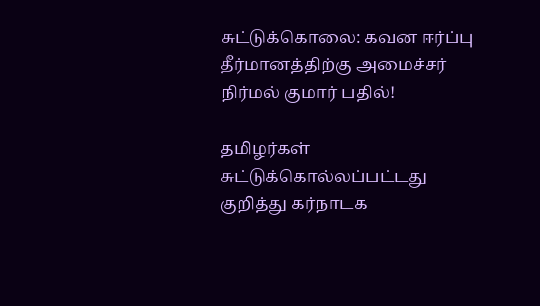சுட்டுக்கொலை: கவன ஈர்ப்பு தீர்மானத்திற்கு அமைச்சர் நிர்மல் குமார் பதில்!

தமிழர்கள் சுட்டுக்கொல்லப்பட்டது குறித்து கர்நாடக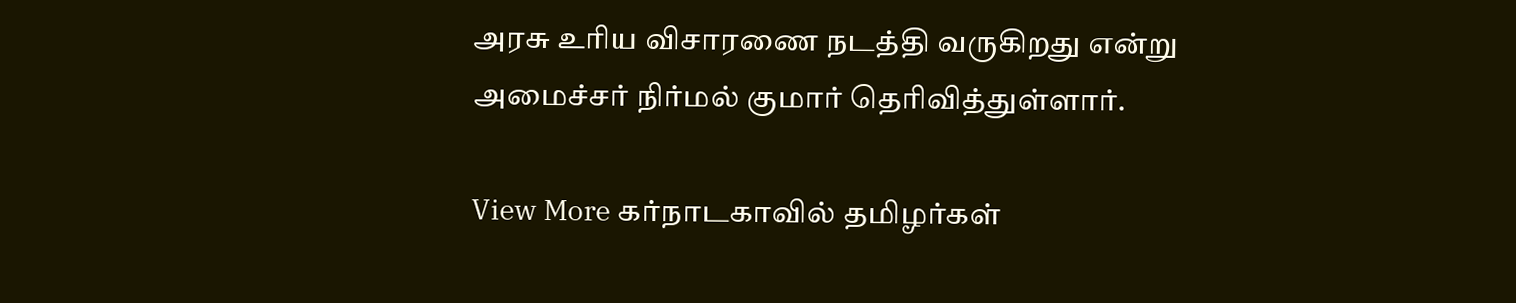அரசு உரிய விசாரணை நடத்தி வருகிறது என்று அமைச்சர் நிர்மல் குமார் தெரிவித்துள்ளார்.

View More கர்நாடகாவில் தமிழர்கள்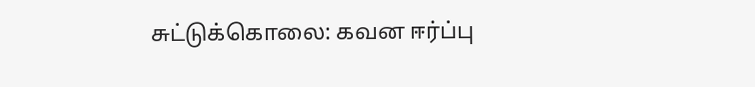சுட்டுக்கொலை: கவன ஈர்ப்பு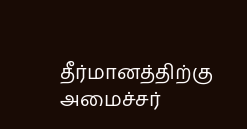தீர்மானத்திற்கு அமைச்சர்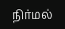நிர்மல்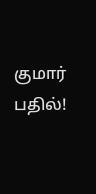குமார் பதில்!